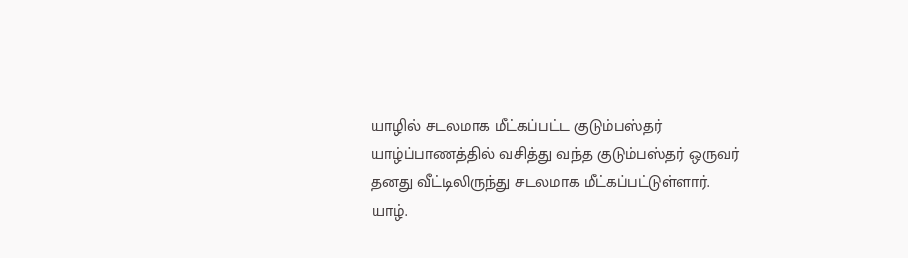யாழில் சடலமாக மீட்கப்பட்ட குடும்பஸ்தர்
யாழ்ப்பாணத்தில் வசித்து வந்த குடும்பஸ்தர் ஒருவர் தனது வீட்டிலிருந்து சடலமாக மீட்கப்பட்டுள்ளார்.
யாழ்.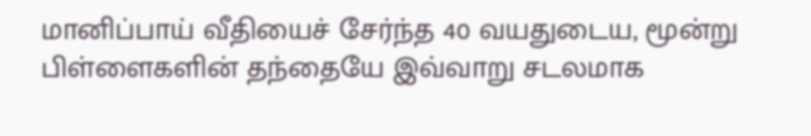மானிப்பாய் வீதியைச் சேர்ந்த 40 வயதுடைய, மூன்று பிள்ளைகளின் தந்தையே இவ்வாறு சடலமாக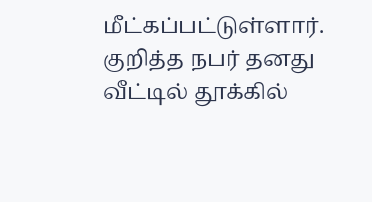மீட்கப்பட்டுள்ளார்.
குறித்த நபர் தனது வீட்டில் தூக்கில்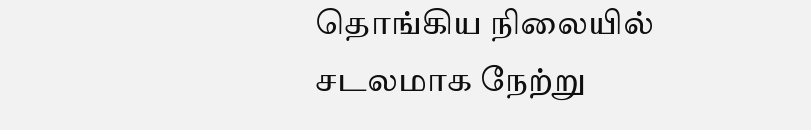தொங்கிய நிலையில் சடலமாக நேற்று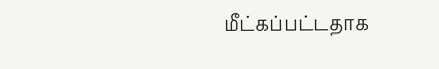மீட்கப்பட்டதாக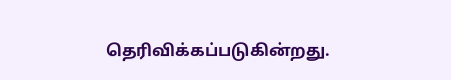தெரிவிக்கப்படுகின்றது.